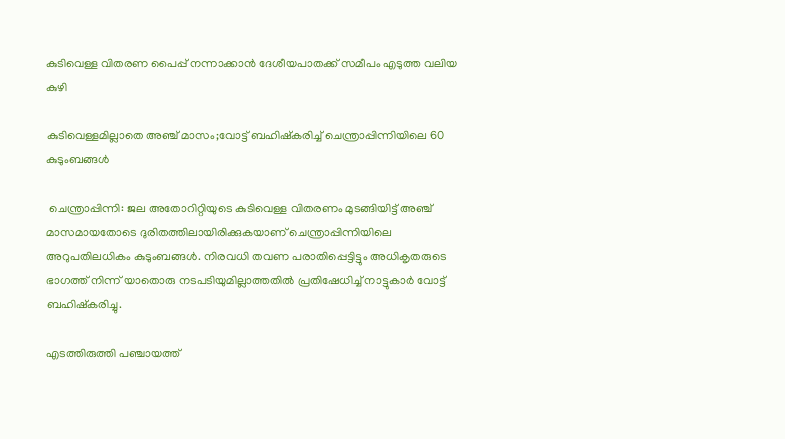കുടിവെള്ള വിതരണ പൈപ്പ് നന്നാക്കാൻ ദേശീയപാതക്ക് സമീപം എടുത്ത വലിയ കുഴി

കുടിവെള്ളമില്ലാതെ അഞ്ച് മാസം;വോട്ട് ബഹിഷ്കരിച്ച് ചെന്ത്രാപ്പിന്നിയിലെ 60 കുടുംബങ്ങൾ

 ചെന്ത്രാപ്പിന്നി: ജല അതോറിറ്റിയുടെ കുടിവെള്ള വിതരണം മുടങ്ങിയിട്ട് അഞ്ച് മാസമായതോടെ ദുരിതത്തിലായിരിക്കുകയാണ് ചെന്ത്രാപ്പിന്നിയിലെ അറുപതിലധികം കുടുംബങ്ങൾ. നിരവധി തവണ പരാതിപ്പെട്ടിട്ടും അധികൃതരുടെ ഭാഗത്ത് നിന്ന് യാതൊരു നടപടിയുമില്ലാത്തതിൽ പ്രതിഷേധിച്ച് നാട്ടുകാർ വോട്ട് ബഹിഷ്കരിച്ചു.

എടത്തിരുത്തി പഞ്ചായത്ത്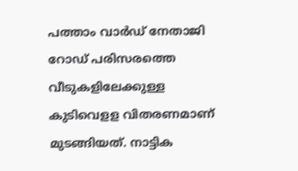പത്താം വാർഡ് നേതാജി റോഡ് പരിസരത്തെ വീടുകളിലേക്കുള്ള കുടിവെളള വിതരണമാണ് മുടങ്ങിയത്. നാട്ടിക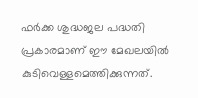ഫർക്ക ശുദ്ധജല പദ്ധതി പ്രകാരമാണ് ഈ മേഖലയിൽ കുടിവെള്ളമെത്തിക്കുന്നത്.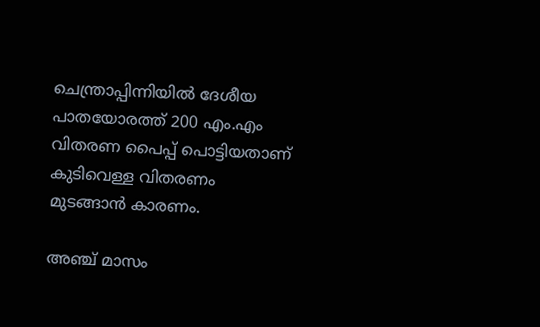ചെന്ത്രാപ്പിന്നിയിൽ ദേശീയ പാതയോരത്ത് 200 എം.എം വിതരണ പൈപ്പ് പൊട്ടിയതാണ് കുടിവെള്ള വിതരണം മുടങ്ങാൻ കാരണം.

അഞ്ച് മാസം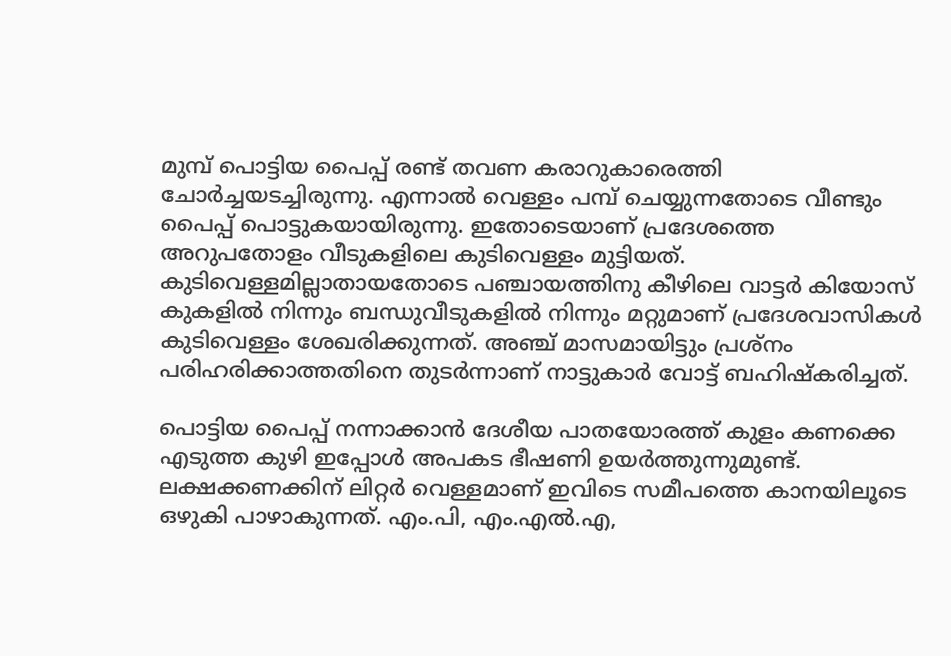മുമ്പ് പൊട്ടിയ പൈപ്പ് രണ്ട് തവണ കരാറുകാരെത്തി ചോർച്ചയടച്ചിരുന്നു. എന്നാൽ വെള്ളം പമ്പ് ചെയ്യുന്നതോടെ വീണ്ടും പൈപ്പ് പൊട്ടുകയായിരുന്നു. ഇതോടെയാണ് പ്രദേശത്തെ അറുപതോളം വീടുകളിലെ കുടിവെള്ളം മുട്ടിയത്. കുടിവെള്ളമില്ലാതായതോടെ പഞ്ചായത്തിനു കീഴിലെ വാട്ടർ കിയോസ് കുകളിൽ നിന്നും ബന്ധുവീടുകളിൽ നിന്നും മറ്റുമാണ് പ്രദേശവാസികൾ കുടിവെള്ളം ശേഖരിക്കുന്നത്. അഞ്ച് മാസമായിട്ടും പ്രശ്നം പരിഹരിക്കാത്തതിനെ തുടർന്നാണ് നാട്ടുകാർ വോട്ട് ബഹിഷ്കരിച്ചത്.

പൊട്ടിയ പൈപ്പ് നന്നാക്കാൻ ദേശീയ പാതയോരത്ത് കുളം കണക്കെ എടുത്ത കുഴി ഇപ്പോൾ അപകട ഭീഷണി ഉയർത്തുന്നുമുണ്ട്. ലക്ഷക്കണക്കിന് ലിറ്റർ വെള്ളമാണ് ഇവിടെ സമീപത്തെ കാനയിലൂടെ ഒഴുകി പാഴാകുന്നത്. എം.പി, എം.എൽ.എ,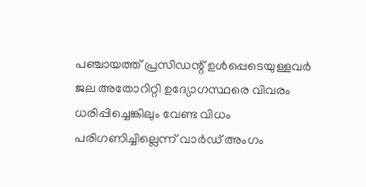പഞ്ചായത്ത് പ്രസിഡന്റ് ഉൾപ്പെടെയുള്ളവർ ജല അതോറിറ്റി ഉദ്യോഗസ്ഥരെ വിവരം ധരിപ്പിച്ചെങ്കിലും വേണ്ട വിധം പരിഗണിച്ചില്ലെന്ന് വാർഡ് അംഗം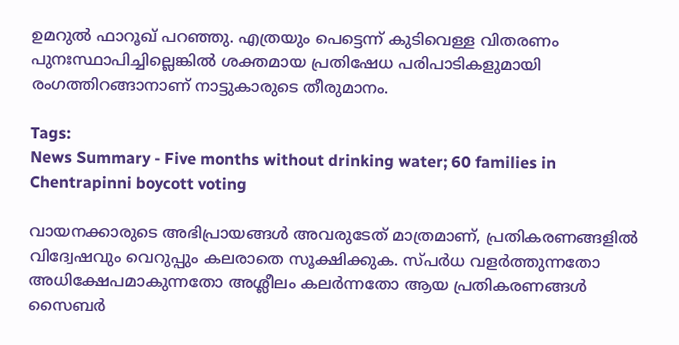ഉമറുൽ ഫാറൂഖ് പറഞ്ഞു. എത്രയും പെട്ടെന്ന് കുടിവെള്ള വിതരണം പുനഃസ്ഥാപിച്ചില്ലെങ്കിൽ ശക്തമായ പ്രതിഷേധ പരിപാടികളുമായി രംഗത്തിറങ്ങാനാണ് നാട്ടുകാരുടെ തീരുമാനം.

Tags:
News Summary - Five months without drinking water; 60 families in Chentrapinni boycott voting

വായനക്കാരുടെ അഭിപ്രായങ്ങള്‍ അവരുടേത് മാത്രമാണ്, പ്രതികരണങ്ങളിൽ വിദ്വേഷവും വെറുപ്പും കലരാതെ സൂക്ഷിക്കുക. സ്പർധ വളർത്തുന്നതോ അധിക്ഷേപമാകുന്നതോ അശ്ലീലം കലർന്നതോ ആയ പ്രതികരണങ്ങൾ സൈബർ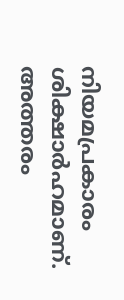നിയമപ്രകാരം ശിക്ഷാർഹമാണ്. അത്തരം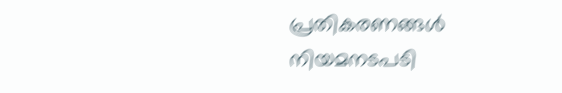പ്രതികരണങ്ങൾ നിയമനടപടി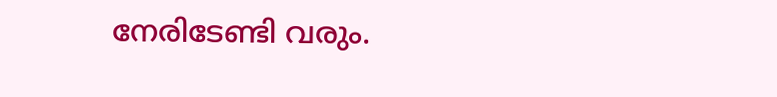നേരിടേണ്ടി വരും.